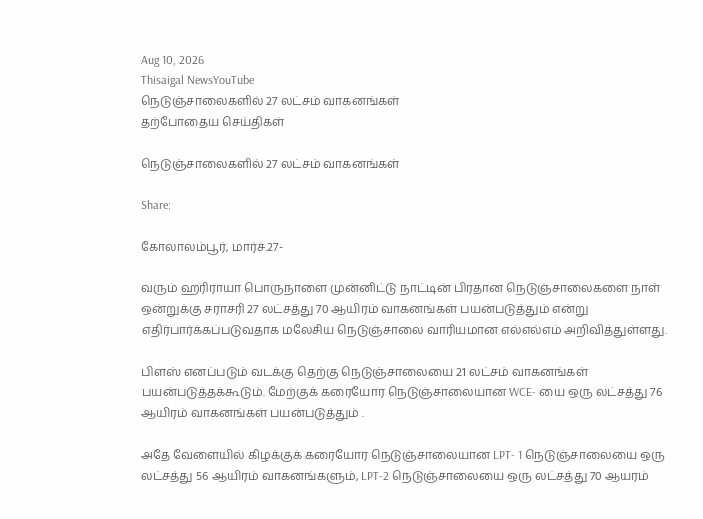Aug 10, 2026
Thisaigal NewsYouTube
நெடுஞ்சாலைகளில் 27 லட்சம் வாகனங்கள்
தற்போதைய செய்திகள்

நெடுஞ்சாலைகளில் 27 லட்சம் வாகனங்கள்

Share:

கோலாலம்பூர், மார்ச்.27-

வரும் ஹரிராயா பொருநாளை முன்னிட்டு நாட்டின் பிரதான நெடுஞ்சாலைகளை நாள் ஒன்றுக்கு சராசரி 27 லட்சத்து 70 ஆயிரம் வாகனங்கள் பயன்படுத்தும் என்று எதிர்பார்க்கப்படுவதாக மலேசிய நெடுஞ்சாலை வாரியமான எல்எல்எம் அறிவித்துள்ளது.

பிளஸ் எனப்படும் வடக்கு தெற்கு நெடுஞ்சாலையை 21 லட்சம் வாகனங்கள் பயன்படுத்தக்கூடும். மேற்குக் கரையோர நெடுஞ்சாலையான WCE- யை ஒரு லட்சத்து 76 ஆயிரம் வாகனங்கள் பயன்படுத்தும் .

அதே வேளையில் கிழக்குக் கரையோர நெடுஞ்சாலையான LPT- 1 நெடுஞ்சாலையை ஒரு லட்சத்து 56 ஆயிரம் வாகனங்களும், LPT-2 நெடுஞ்சாலையை ஒரு லட்சத்து 70 ஆயரம்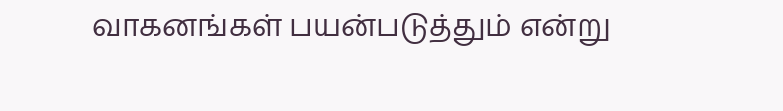வாகனங்கள் பயன்படுத்தும் என்று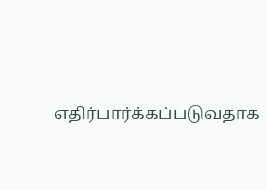எதிர்பார்க்கப்படுவதாக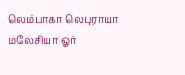லெம்பாகா லெபுராயா மலேசியா ஓர்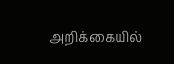அறிக்கையில்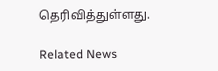தெரிவித்துள்ளது.

Related News